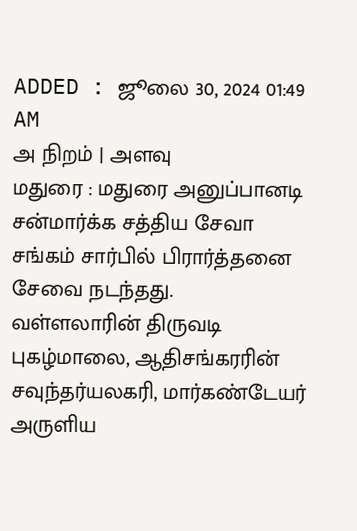ADDED : ஜூலை 30, 2024 01:49 AM
அ நிறம் | அளவு
மதுரை : மதுரை அனுப்பானடி சன்மார்க்க சத்திய சேவா சங்கம் சார்பில் பிரார்த்தனை சேவை நடந்தது.
வள்ளலாரின் திருவடி புகழ்மாலை, ஆதிசங்கரரின் சவுந்தர்யலகரி, மார்கண்டேயர் அருளிய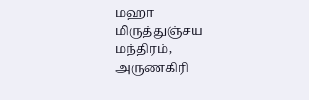மஹா மிருத்துஞ்சய மந்திரம், அருணகிரி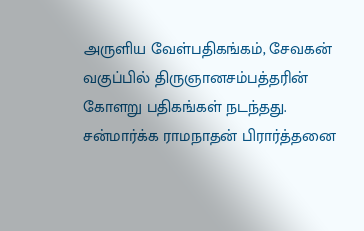அருளிய வேள்பதிகங்கம், சேவகன் வகுப்பில் திருஞானசம்பத்தரின் கோளறு பதிகங்கள் நடந்தது. சன்மார்க்க ராமநாதன் பிரார்த்தனை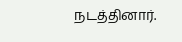நடத்தினார்.